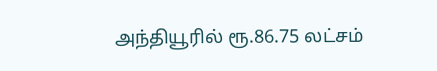அந்தியூரில் ரூ.86.75 லட்சம்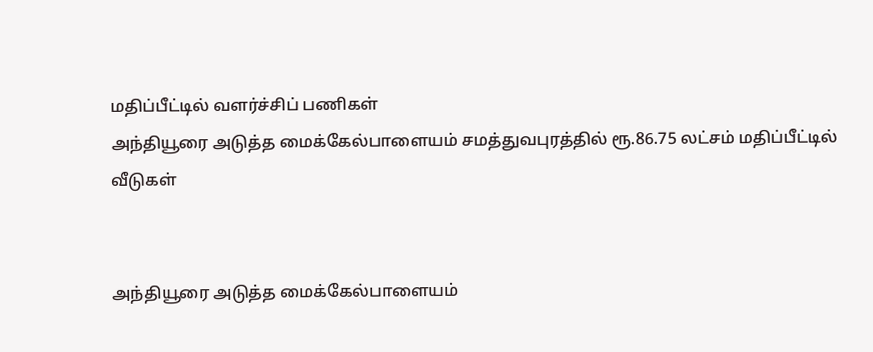மதிப்பீட்டில் வளர்ச்சிப் பணிகள்
அந்தியூரை அடுத்த மைக்கேல்பாளையம் சமத்துவபுரத்தில் ரூ.86.75 லட்சம் மதிப்பீட்டில் வீடுகள்


அந்தியூரை அடுத்த மைக்கேல்பாளையம்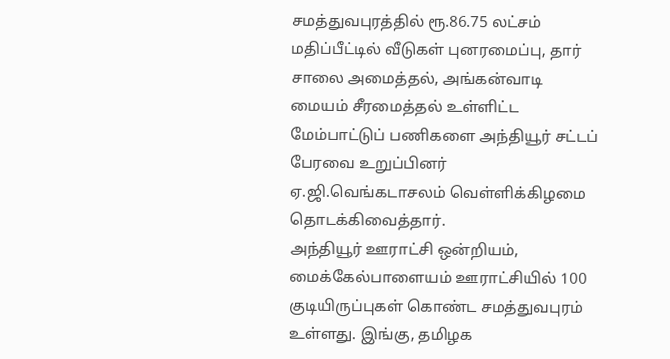சமத்துவபுரத்தில் ரூ.86.75 லட்சம் மதிப்பீட்டில் வீடுகள் புனரமைப்பு, தார் சாலை அமைத்தல், அங்கன்வாடி மையம் சீரமைத்தல் உள்ளிட்ட மேம்பாட்டுப் பணிகளை அந்தியூர் சட்டப் பேரவை உறுப்பினர் ஏ.ஜி.வெங்கடாசலம் வெள்ளிக்கிழமை தொடக்கிவைத்தார்.
அந்தியூர் ஊராட்சி ஒன்றியம், மைக்கேல்பாளையம் ஊராட்சியில் 100 குடியிருப்புகள் கொண்ட சமத்துவபுரம் உள்ளது. இங்கு, தமிழக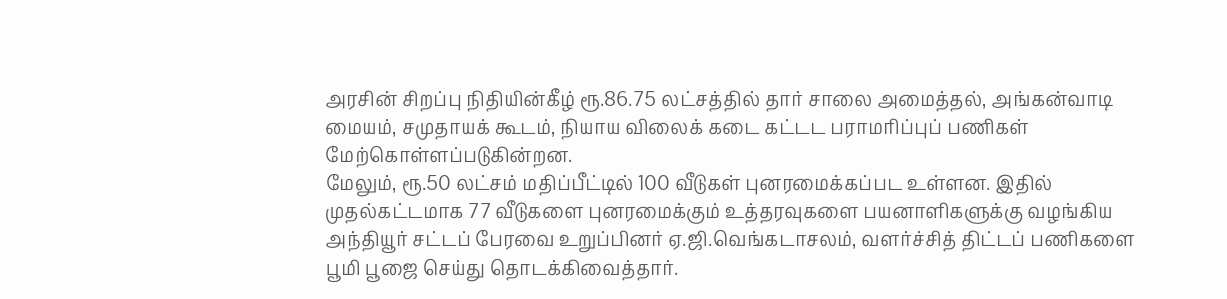அரசின் சிறப்பு நிதியின்கீழ் ரூ.86.75 லட்சத்தில் தார் சாலை அமைத்தல், அங்கன்வாடி மையம், சமுதாயக் கூடம், நியாய விலைக் கடை கட்டட பராமரிப்புப் பணிகள் மேற்கொள்ளப்படுகின்றன.
மேலும், ரூ.50 லட்சம் மதிப்பீட்டில் 100 வீடுகள் புனரமைக்கப்பட உள்ளன. இதில் முதல்கட்டமாக 77 வீடுகளை புனரமைக்கும் உத்தரவுகளை பயனாளிகளுக்கு வழங்கிய அந்தியூர் சட்டப் பேரவை உறுப்பினர் ஏ.ஜி.வெங்கடாசலம், வளர்ச்சித் திட்டப் பணிகளை பூமி பூஜை செய்து தொடக்கிவைத்தார்.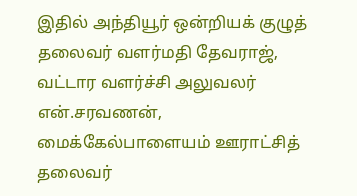இதில் அந்தியூர் ஒன்றியக் குழுத் தலைவர் வளர்மதி தேவராஜ், வட்டார வளர்ச்சி அலுவலர் என்.சரவணன், மைக்கேல்பாளையம் ஊராட்சித் தலைவர்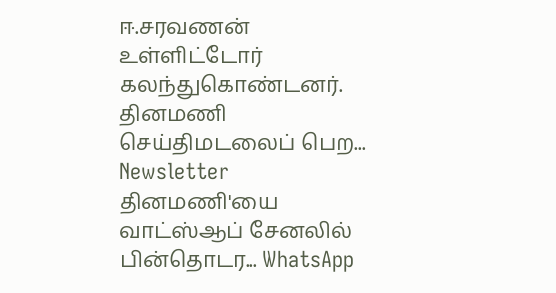ஈ.சரவணன் உள்ளிட்டோர் கலந்துகொண்டனர்.
தினமணி செய்திமடலைப் பெற... Newsletter
தினமணி'யை வாட்ஸ்ஆப் சேனலில் பின்தொடர... WhatsApp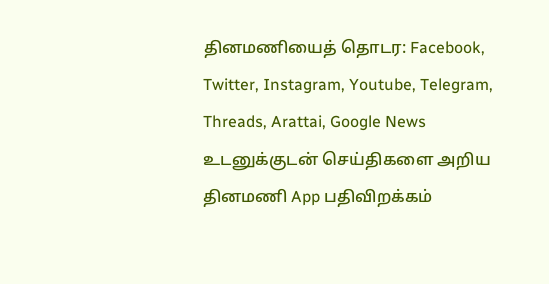தினமணியைத் தொடர: Facebook, Twitter, Instagram, Youtube, Telegram, Threads, Arattai, Google News
உடனுக்குடன் செய்திகளை அறிய தினமணி App பதிவிறக்கம்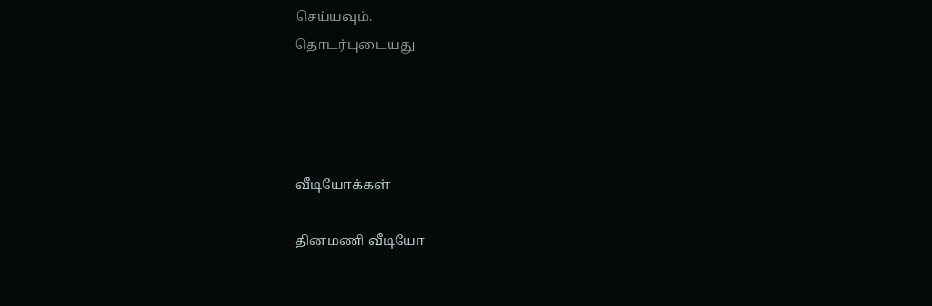செய்யவும்.
தொடர்புடையது




வீடியோக்கள்

தினமணி வீடியோ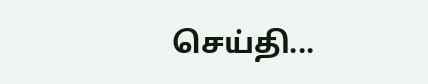செய்தி...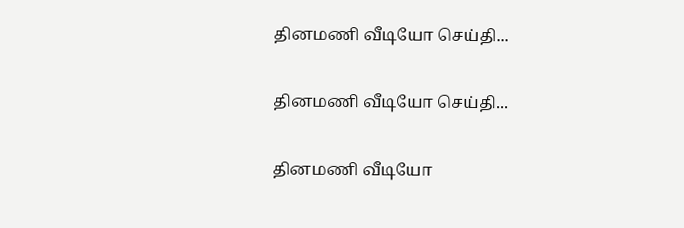தினமணி வீடியோ செய்தி...

தினமணி வீடியோ செய்தி...

தினமணி வீடியோ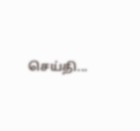செய்தி...